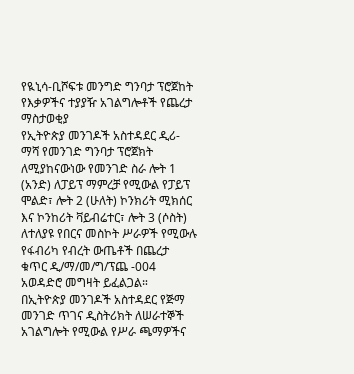የዪኒሳ-ቢሾፍቱ መንግድ ግንባታ ፕሮጀከት የእቃዎችና ተያያዥ አገልግሎቶች የጨረታ ማስታወቂያ
የኢትዮጵያ መንገዶች አስተዳደር ዲሪ-ማሻ የመንገድ ግንባታ ፕሮጀክት ለሚያከናውነው የመንገድ ስራ ሎት 1 (አንድ) ለፓይፕ ማምረቻ የሚውል የፓይፕ ሞልድ፣ ሎት 2 (ሁለት) ኮንክሪት ሚክሰር እና ኮንከሪት ቫይብሬተር፣ ሎት 3 (ሶስት) ለተለያዩ የበርና መስኮት ሥራዎች የሚውሉ የፋብሪካ የብረት ውጤቶች በጨረታ ቁጥር ዲ/ማ/መ/ግ/ፕጨ -004 አወዳድሮ መግዛት ይፈልጋል።
በኢትዮጵያ መንገዶች አስተዳደር የጅማ መንገድ ጥገና ዲስትሪክት ለሠራተኞች አገልግሎት የሚውል የሥራ ጫማዎችና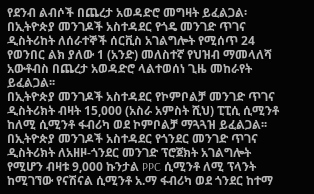የደንብ ልብሶች በጨረታ አወዳድሮ መግዛት ይፈልጋል፡
በኢትዮጵያ መንገዶች አስተዳደር የጎዴ መንገድ ጥገና ዲስትሪከት ለሰራተኞች ሰርቪስ አገልግሎት የሚሰጥ 24 የወንበር ልክ ያለው 1 (አንድ) መለስተኛ የህዝብ ማመላለሻ አውቶብስ በጨረታ አወዳድሮ ላልተወሰነ ጊዜ መከራየት ይፈልጋል፡፡
በኢትዮጵያ መንገዶች አስተዳደር የኮምቦልቻ መንገድ ጥገና ዲስትሪክት ብዛት 15,000 (አስራ አምስት ሺህ) ፒፒሲ ሲሚንቶ ከለሚ ሲሚንቶ ፋብሪካ ወደ ኮምቦልቻ ማጓጓዝ ይፈልጋል፡፡
በኢትዮጵያ መንገዶች አስተዳደር የጎንደር መንገድ ጥገና ዲስትሪክት ለአዘዞ-ጎንደር መንገድ ፕሮጀክት አገልግሎት የሚሆን ብዛቱ 9,000 ኩንታል PPC ሲሚንቶ ለሚ ፕላንት ከሚገኘው የናሽናል ሲሚንቶ አ.ማ ፋብሪካ ወደ ጎንደር ከተማ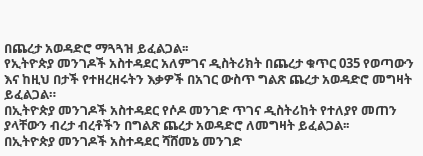በጨረታ አወዳድሮ ማጓጓዝ ይፈልጋል፡፡
የኢትዮጵያ መንገዶች አስተዳደር አለምገና ዲስትሪክት በጨረታ ቁጥር 035 የወጣውን እና ከዚህ በታች የተዘረዘሩትን እቃዎች በአገር ውስጥ ግልጽ ጨረታ አወዳድሮ መግዛት ይፈልጋል።
በኢትዮጵያ መንገዶች አስተዳደር የሶዶ መንገድ ጥገና ዲስትሪከት የተለያየ መጠን ያላቸውን ብረታ ብረቶችን በግልጽ ጨረታ አወዳድሮ ለመግዛት ይፈልጋል፡፡
በኢትዮጵያ መንገዶች አስተዳደር ሻሸመኔ መንገድ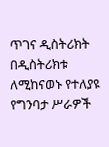ጥገና ዲስትሪክት በዲስትሪክቱ ለሚከናወኑ የተለያዩ የግንባታ ሥራዎች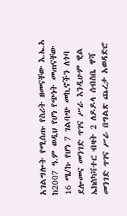አገልግሎት የሚሰጡ የስሪት ዘመናቸው እ.ኤ.አ ከ2007 ዓ.ም ወዲህ የሆነ የጭነት መጠናቸው 16 ሜ/ኩ የሆነ 7 ገልባጭ መኪኖችን ለጎባ ደሎመና መንገድ ጥገና ሥራ እንዲሁም ዊል ኤክስካቫተር ብዛት 2 ለዶዶላ ሰብስቤ ዋሻ መንገድ ጥገና ሥራ በግልጽ ጨረታ አወዳድሮ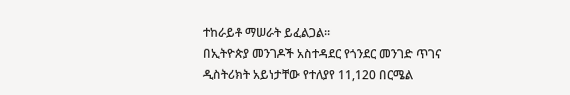ተከራይቶ ማሠራት ይፈልጋል፡፡
በኢትዮጵያ መንገዶች አስተዳደር የጎንደር መንገድ ጥገና ዲስትሪክት አይነታቸው የተለያየ 11,120 በርሜል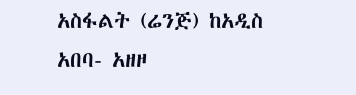አስፋልት (ሬንጅ) ከአዲስ አበባ- አዘዞ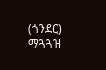(ጎንደር) ማጓጓዝ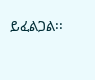ይፈልጋል፡፡